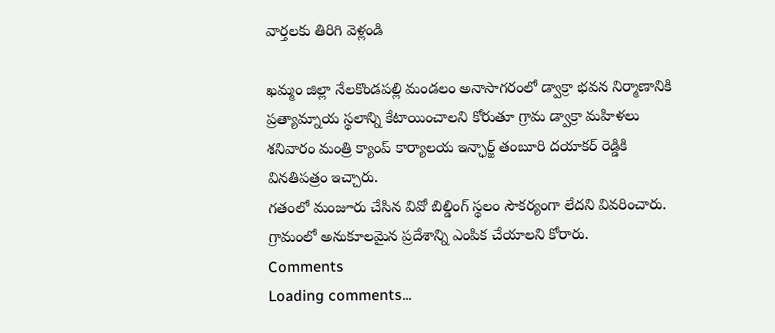వార్తలకు తిరిగి వెళ్లండి

ఖమ్మం జిల్లా నేలకొండపల్లి మండలం అనాసాగరంలో డ్వాక్రా భవన నిర్మాణానికి ప్రత్యామ్నాయ స్థలాన్ని కేటాయించాలని కోరుతూ గ్రామ డ్వాక్రా మహిళలు శనివారం మంత్రి క్యాంప్ కార్యాలయ ఇన్ఛార్జ్ తంబూరి దయాకర్ రెడ్డికి వినతిపత్రం ఇచ్చారు.
గతంలో మంజూరు చేసిన వివో బిల్డింగ్ స్థలం సౌకర్యంగా లేదని వివరించారు. గ్రామంలో అనుకూలమైన ప్రదేశాన్ని ఎంపిక చేయాలని కోరారు.
Comments
Loading comments...